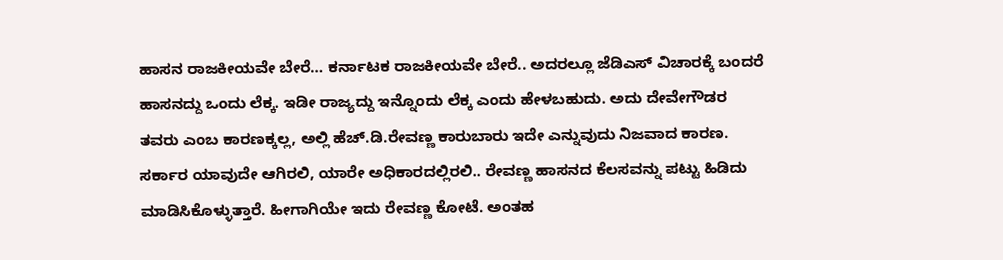ಹಾಸನ ರಾಜಕೀಯವೇ ಬೇರೆ… ಕರ್ನಾಟಕ ರಾಜಕೀಯವೇ ಬೇರೆ.. ಅದರಲ್ಲೂ ಜೆಡಿಎಸ್ ವಿಚಾರಕ್ಕೆ ಬಂದರೆ ಹಾಸನದ್ದು ಒಂದು ಲೆಕ್ಕ. ಇಡೀ ರಾಜ್ಯದ್ದು ಇನ್ನೊಂದು ಲೆಕ್ಕ ಎಂದು ಹೇಳಬಹುದು. ಅದು ದೇವೇಗೌಡರ ತವರು ಎಂಬ ಕಾರಣಕ್ಕಲ್ಲ, ಅಲ್ಲಿ ಹೆಚ್.ಡಿ.ರೇವಣ್ಣ ಕಾರುಬಾರು ಇದೇ ಎನ್ನುವುದು ನಿಜವಾದ ಕಾರಣ. ಸರ್ಕಾರ ಯಾವುದೇ ಆಗಿರಲಿ, ಯಾರೇ ಅಧಿಕಾರದಲ್ಲಿರಲಿ.. ರೇವಣ್ಣ ಹಾಸನದ ಕೆಲಸವನ್ನು ಪಟ್ಟು ಹಿಡಿದು ಮಾಡಿಸಿಕೊಳ್ಳುತ್ತಾರೆ. ಹೀಗಾಗಿಯೇ ಇದು ರೇವಣ್ಣ ಕೋಟೆ. ಅಂತಹ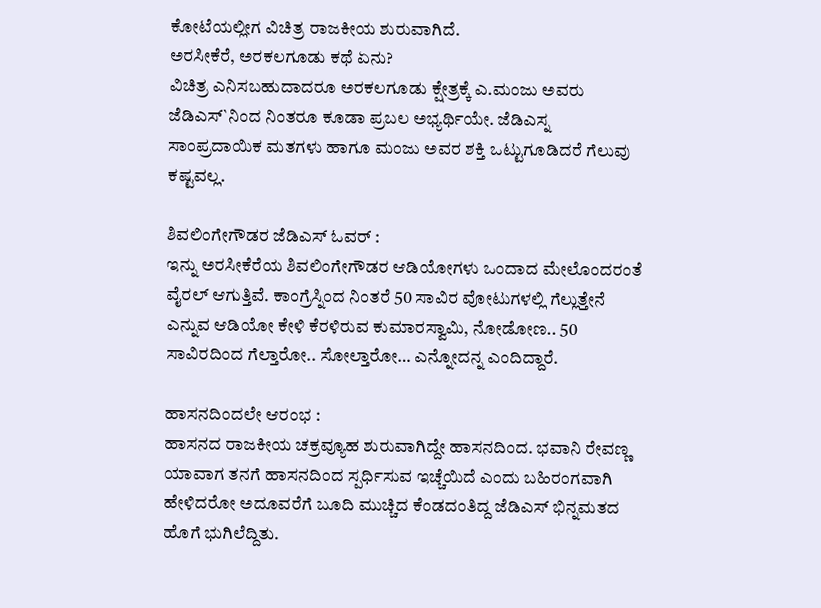ಕೋಟೆಯಲ್ಲೀಗ ವಿಚಿತ್ರ ರಾಜಕೀಯ ಶುರುವಾಗಿದೆ.
ಅರಸೀಕೆರೆ, ಅರಕಲಗೂಡು ಕಥೆ ಏನು?
ವಿಚಿತ್ರ ಎನಿಸಬಹುದಾದರೂ ಅರಕಲಗೂಡು ಕ್ಷೇತ್ರಕ್ಕೆ ಎ.ಮಂಜು ಅವರು ಜೆಡಿಎಸ್`ನಿಂದ ನಿಂತರೂ ಕೂಡಾ ಪ್ರಬಲ ಅಭ್ಯರ್ಥಿಯೇ. ಜೆಡಿಎಸ್ನ ಸಾಂಪ್ರದಾಯಿಕ ಮತಗಳು ಹಾಗೂ ಮಂಜು ಅವರ ಶಕ್ತಿ ಒಟ್ಟುಗೂಡಿದರೆ ಗೆಲುವು ಕಷ್ಟವಲ್ಲ.

ಶಿವಲಿಂಗೇಗೌಡರ ಜೆಡಿಎಸ್ ಓವರ್ :
ಇನ್ನು ಅರಸೀಕೆರೆಯ ಶಿವಲಿಂಗೇಗೌಡರ ಆಡಿಯೋಗಳು ಒಂದಾದ ಮೇಲೊಂದರಂತೆ ವೈರಲ್ ಆಗುತ್ತಿವೆ. ಕಾಂಗ್ರೆಸ್ನಿಂದ ನಿಂತರೆ 50 ಸಾವಿರ ವೋಟುಗಳಲ್ಲಿ ಗೆಲ್ಲುತ್ತೇನೆ ಎನ್ನುವ ಆಡಿಯೋ ಕೇಳಿ ಕೆರಳಿರುವ ಕುಮಾರಸ್ವಾಮಿ, ನೋಡೋಣ.. 50 ಸಾವಿರದಿಂದ ಗೆಲ್ತಾರೋ.. ಸೋಲ್ತಾರೋ… ಎನ್ನೋದನ್ನ ಎಂದಿದ್ದಾರೆ.

ಹಾಸನದಿಂದಲೇ ಆರಂಭ :
ಹಾಸನದ ರಾಜಕೀಯ ಚಕ್ರವ್ಯೂಹ ಶುರುವಾಗಿದ್ದೇ ಹಾಸನದಿಂದ. ಭವಾನಿ ರೇವಣ್ಣ ಯಾವಾಗ ತನಗೆ ಹಾಸನದಿಂದ ಸ್ಪರ್ಧಿಸುವ ಇಚ್ಚೆಯಿದೆ ಎಂದು ಬಹಿರಂಗವಾಗಿ ಹೇಳಿದರೋ ಅದೂವರೆಗೆ ಬೂದಿ ಮುಚ್ಚಿದ ಕೆಂಡದಂತಿದ್ದ ಜೆಡಿಎಸ್ ಭಿನ್ನಮತದ ಹೊಗೆ ಭುಗಿಲೆದ್ದಿತು.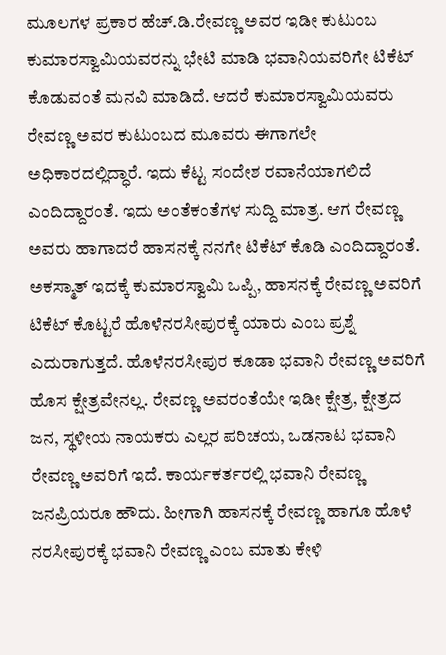ಮೂಲಗಳ ಪ್ರಕಾರ ಹೆಚ್.ಡಿ.ರೇವಣ್ಣ ಅವರ ಇಡೀ ಕುಟುಂಬ ಕುಮಾರಸ್ವಾಮಿಯವರನ್ನು ಭೇಟಿ ಮಾಡಿ ಭವಾನಿಯವರಿಗೇ ಟಿಕೆಟ್ ಕೊಡುವಂತೆ ಮನವಿ ಮಾಡಿದೆ. ಆದರೆ ಕುಮಾರಸ್ವಾಮಿಯವರು ರೇವಣ್ಣ ಅವರ ಕುಟುಂಬದ ಮೂವರು ಈಗಾಗಲೇ ಅಧಿಕಾರದಲ್ಲಿದ್ಧಾರೆ. ಇದು ಕೆಟ್ಟ ಸಂದೇಶ ರವಾನೆಯಾಗಲಿದೆ ಎಂದಿದ್ದಾರಂತೆ. ಇದು ಅಂತೆಕಂತೆಗಳ ಸುದ್ದಿ ಮಾತ್ರ. ಆಗ ರೇವಣ್ಣ ಅವರು ಹಾಗಾದರೆ ಹಾಸನಕ್ಕೆ ನನಗೇ ಟಿಕೆಟ್ ಕೊಡಿ ಎಂದಿದ್ದಾರಂತೆ. ಅಕಸ್ಮಾತ್ ಇದಕ್ಕೆ ಕುಮಾರಸ್ವಾಮಿ ಒಪ್ಪಿ, ಹಾಸನಕ್ಕೆ ರೇವಣ್ಣ ಅವರಿಗೆ ಟಿಕೆಟ್ ಕೊಟ್ಟರೆ ಹೊಳೆನರಸೀಪುರಕ್ಕೆ ಯಾರು ಎಂಬ ಪ್ರಶ್ನೆ ಎದುರಾಗುತ್ತದೆ. ಹೊಳೆನರಸೀಪುರ ಕೂಡಾ ಭವಾನಿ ರೇವಣ್ಣ ಅವರಿಗೆ ಹೊಸ ಕ್ಷೇತ್ರವೇನಲ್ಲ. ರೇವಣ್ಣ ಅವರಂತೆಯೇ ಇಡೀ ಕ್ಷೇತ್ರ, ಕ್ಷೇತ್ರದ ಜನ, ಸ್ಥಳೀಯ ನಾಯಕರು ಎಲ್ಲರ ಪರಿಚಯ, ಒಡನಾಟ ಭವಾನಿ ರೇವಣ್ಣ ಅವರಿಗೆ ಇದೆ. ಕಾರ್ಯಕರ್ತರಲ್ಲಿ ಭವಾನಿ ರೇವಣ್ಣ ಜನಪ್ರಿಯರೂ ಹೌದು. ಹೀಗಾಗಿ ಹಾಸನಕ್ಕೆ ರೇವಣ್ಣ ಹಾಗೂ ಹೊಳೆ ನರಸೀಪುರಕ್ಕೆ ಭವಾನಿ ರೇವಣ್ಣ ಎಂಬ ಮಾತು ಕೇಳಿ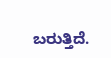ಬರುತ್ತಿದೆ.